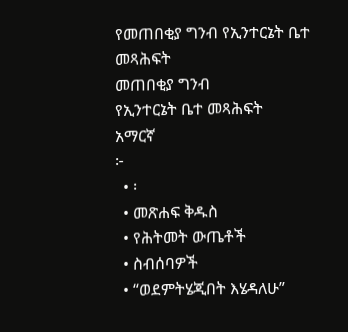የመጠበቂያ ግንብ የኢንተርኔት ቤተ መጻሕፍት
መጠበቂያ ግንብ
የኢንተርኔት ቤተ መጻሕፍት
አማርኛ
፦
  • ፡
  • መጽሐፍ ቅዱስ
  • የሕትመት ውጤቶች
  • ስብሰባዎች
  • “ወደምትሄጂበት እሄዳለሁ”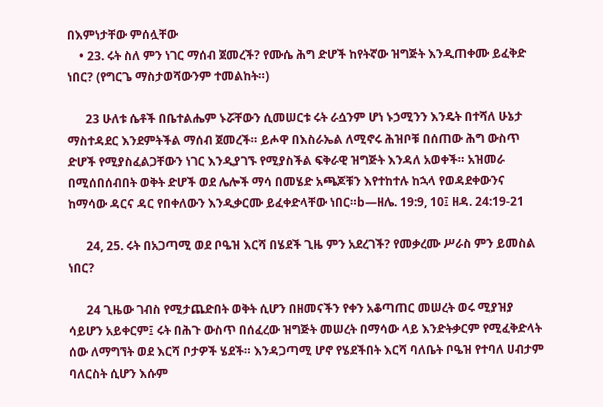በእምነታቸው ምሰሏቸው
    • 23. ሩት ስለ ምን ነገር ማሰብ ጀመረች? የሙሴ ሕግ ድሆች ከየትኛው ዝግጅት እንዲጠቀሙ ይፈቅድ ነበር? (የግርጌ ማስታወሻውንም ተመልከት።)

      23 ሁለቱ ሴቶች በቤተልሔም ኑሯቸውን ሲመሠርቱ ሩት ራሷንም ሆነ ኑኃሚንን እንዴት በተሻለ ሁኔታ ማስተዳደር እንደምትችል ማሰብ ጀመረች። ይሖዋ በእስራኤል ለሚኖሩ ሕዝቦቹ በሰጠው ሕግ ውስጥ ድሆች የሚያስፈልጋቸውን ነገር እንዲያገኙ የሚያስችል ፍቅራዊ ዝግጅት እንዳለ አወቀች። አዝመራ በሚሰበሰብበት ወቅት ድሆች ወደ ሌሎች ማሳ በመሄድ አጫጆቹን እየተከተሉ ከኋላ የወዳደቀውንና ከማሳው ዳርና ዳር የበቀለውን እንዲቃርሙ ይፈቀድላቸው ነበር።b—ዘሌ. 19:9, 10፤ ዘዳ. 24:19-21

      24, 25. ሩት በአጋጣሚ ወደ ቦዔዝ እርሻ በሄደች ጊዜ ምን አደረገች? የመቃረሙ ሥራስ ምን ይመስል ነበር?

      24 ጊዜው ገብስ የሚታጨድበት ወቅት ሲሆን በዘመናችን የቀን አቆጣጠር መሠረት ወሩ ሚያዝያ ሳይሆን አይቀርም፤ ሩት በሕጉ ውስጥ በሰፈረው ዝግጅት መሠረት በማሳው ላይ እንድትቃርም የሚፈቅድላት ሰው ለማግኘት ወደ እርሻ ቦታዎች ሄደች። እንዳጋጣሚ ሆኖ የሄደችበት እርሻ ባለቤት ቦዔዝ የተባለ ሀብታም ባለርስት ሲሆን እሱም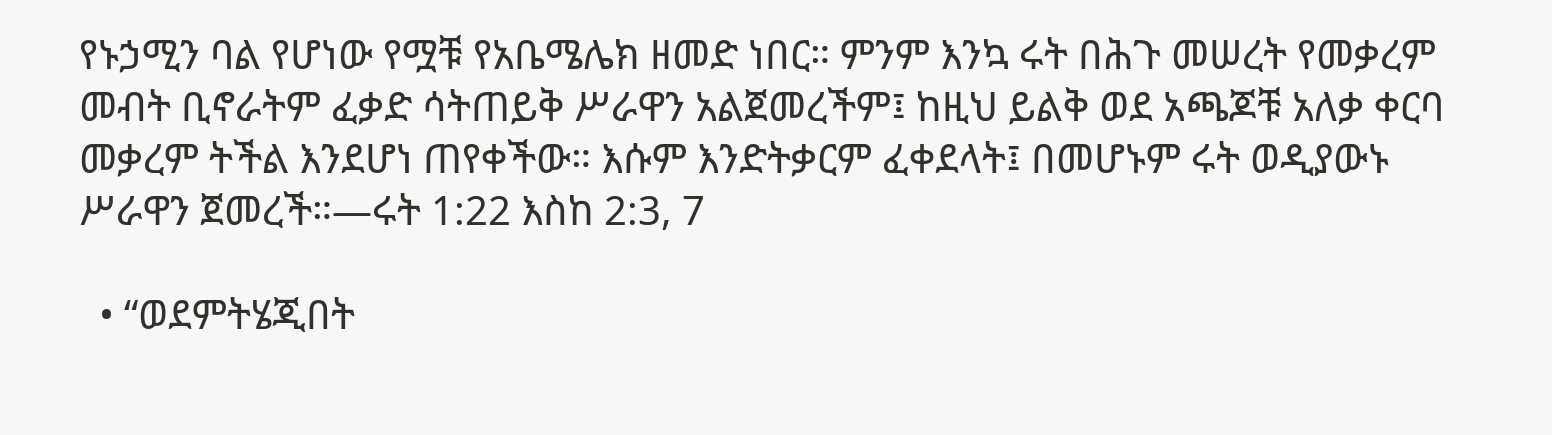የኑኃሚን ባል የሆነው የሟቹ የአቤሜሌክ ዘመድ ነበር። ምንም እንኳ ሩት በሕጉ መሠረት የመቃረም መብት ቢኖራትም ፈቃድ ሳትጠይቅ ሥራዋን አልጀመረችም፤ ከዚህ ይልቅ ወደ አጫጆቹ አለቃ ቀርባ መቃረም ትችል እንደሆነ ጠየቀችው። እሱም እንድትቃርም ፈቀደላት፤ በመሆኑም ሩት ወዲያውኑ ሥራዋን ጀመረች።—ሩት 1:22 እስከ 2:3, 7

  • “ወደምትሄጂበት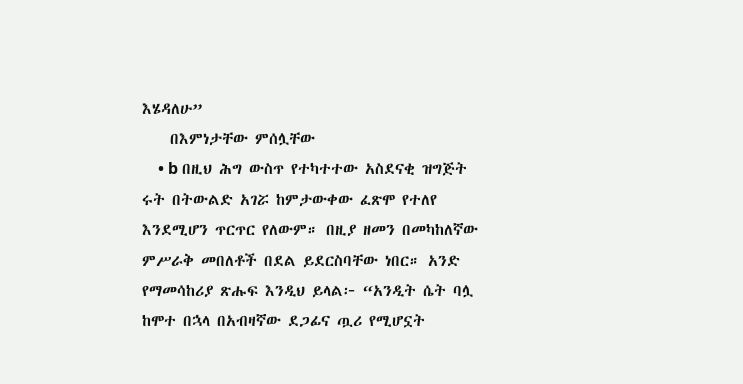እሄዳለሁ”
    በእምነታቸው ምሰሏቸው
    • b በዚህ ሕግ ውስጥ የተካተተው አስደናቂ ዝግጅት ሩት በትውልድ አገሯ ከምታውቀው ፈጽሞ የተለየ እንደሚሆን ጥርጥር የለውም። በዚያ ዘመን በመካከለኛው ምሥራቅ መበለቶች በደል ይደርስባቸው ነበር። አንድ የማመሳከሪያ ጽሑፍ እንዲህ ይላል፦ “አንዲት ሴት ባሏ ከሞተ በኋላ በአብዛኛው ደጋፊና ጧሪ የሚሆኗት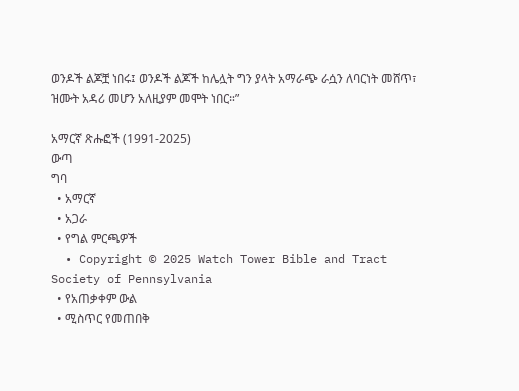ወንዶች ልጆቿ ነበሩ፤ ወንዶች ልጆች ከሌሏት ግን ያላት አማራጭ ራሷን ለባርነት መሸጥ፣ ዝሙት አዳሪ መሆን አለዚያም መሞት ነበር።”

አማርኛ ጽሑፎች (1991-2025)
ውጣ
ግባ
  • አማርኛ
  • አጋራ
  • የግል ምርጫዎች
  • Copyright © 2025 Watch Tower Bible and Tract Society of Pennsylvania
  • የአጠቃቀም ውል
  • ሚስጥር የመጠበቅ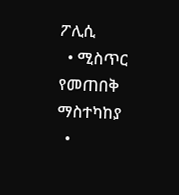ፖሊሲ
  • ሚስጥር የመጠበቅ ማስተካከያ
  •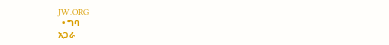JW.ORG
  • ግባ
አጋራ